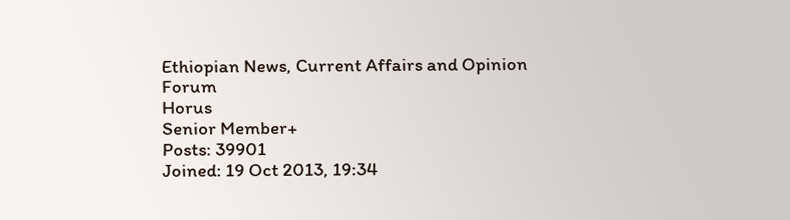Ethiopian News, Current Affairs and Opinion Forum
Horus
Senior Member+
Posts: 39901
Joined: 19 Oct 2013, 19:34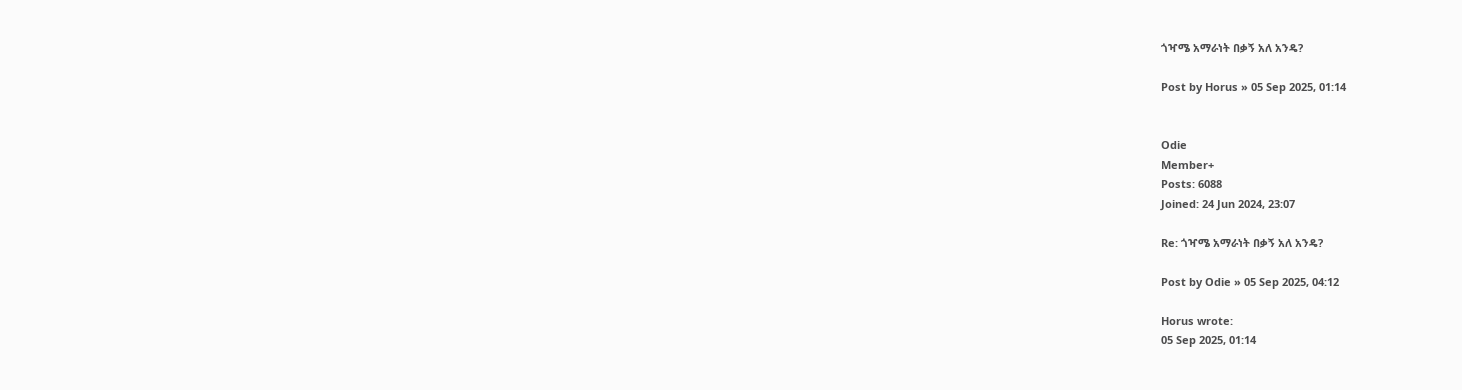ጎዣሜ አማራነት በቃኝ አለ አንዴ?

Post by Horus » 05 Sep 2025, 01:14


Odie
Member+
Posts: 6088
Joined: 24 Jun 2024, 23:07

Re: ጎዣሜ አማራነት በቃኝ አለ አንዴ?

Post by Odie » 05 Sep 2025, 04:12

Horus wrote:
05 Sep 2025, 01:14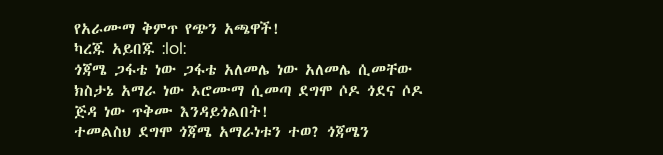የአራሙማ ቅምጥ የጭን አጫዋች!
ካረጁ አይበጁ :lol:
ጎጃሜ ጋፋቴ ነው ጋፋቴ አለመሌ ነው አለመሌ ሲመቸው ክስታኔ አማራ ነው ኦሮሙማ ሲመጣ ደግሞ ሶዶ ጎደና ሶዶ ጅዳ ነው ጥቅሙ እንዳይጎልበት!
ተመልስህ ደግሞ ጎጃሜ አማራነቱን ተወ? ጎጃሜን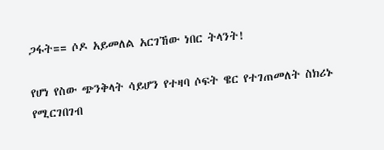ጋፋት== ሶዶ አይመለል አርገኸው ነበር ትላንት!

የሆነ የስው ጭንቅላት ሳይሆን የተዛባ ሶፍት ዌር የተገጠመለት ስክሪኑ የሚርገበገብ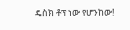ዴስክ ቶፕ ነው የሆንከው!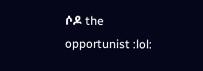ሶዶ the opportunist :lol: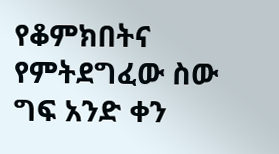የቆምክበትና የምትደግፈው ስው ግፍ አንድ ቀን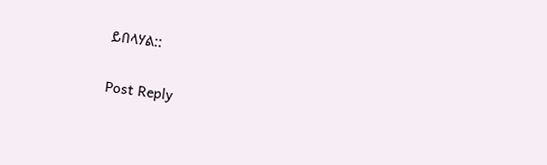ይበላሃል::

Post Reply